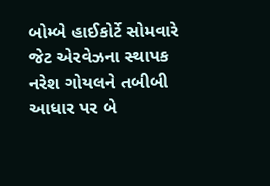બોમ્બે હાઈકોર્ટે સોમવારે જેટ એરવેઝના સ્થાપક નરેશ ગોયલને તબીબી આધાર પર બે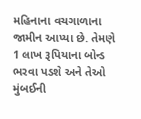મહિનાના વચગાળાના જામીન આપ્યા છે. તેમણે 1 લાખ રૂપિયાના બોન્ડ ભરવા પડશે અને તેઓ મુંબઈની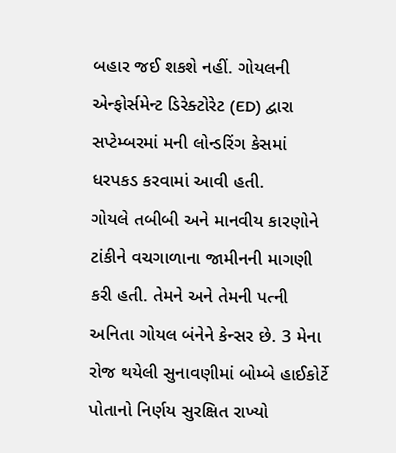બહાર જઈ શકશે નહીં. ગોયલની એન્ફોર્સમેન્ટ ડિરેક્ટોરેટ (ED) દ્વારા સપ્ટેમ્બરમાં મની લોન્ડરિંગ કેસમાં ધરપકડ કરવામાં આવી હતી.
ગોયલે તબીબી અને માનવીય કારણોને ટાંકીને વચગાળાના જામીનની માગણી કરી હતી. તેમને અને તેમની પત્ની અનિતા ગોયલ બંનેને કેન્સર છે. 3 મેના રોજ થયેલી સુનાવણીમાં બોમ્બે હાઈકોર્ટે પોતાનો નિર્ણય સુરક્ષિત રાખ્યો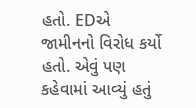હતો. EDએ જામીનનો વિરોધ કર્યો હતો. એવું પણ કહેવામાં આવ્યું હતું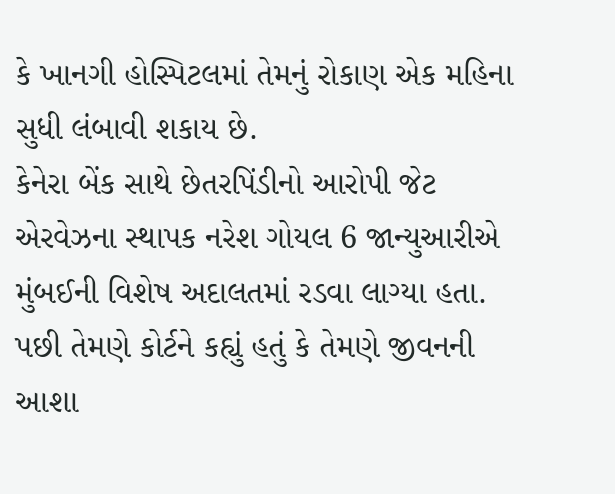કે ખાનગી હોસ્પિટલમાં તેમનું રોકાણ એક મહિના સુધી લંબાવી શકાય છે.
કેનેરા બેંક સાથે છેતરપિંડીનો આરોપી જેટ એરવેઝના સ્થાપક નરેશ ગોયલ 6 જાન્યુઆરીએ મુંબઈની વિશેષ અદાલતમાં રડવા લાગ્યા હતા. પછી તેમણે કોર્ટને કહ્યું હતું કે તેમણે જીવનની આશા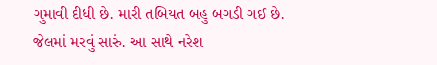ગુમાવી દીધી છે. મારી તબિયત બહુ બગડી ગઈ છે. જેલમાં મરવું સારું. આ સાથે નરેશ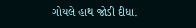ગોયલે હાથ જોડી દીધા.